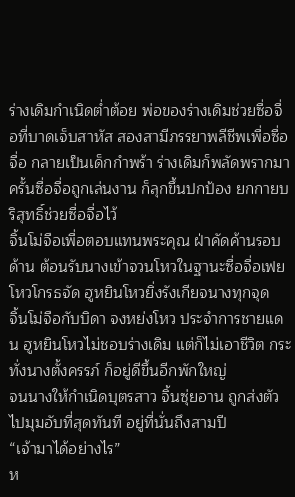ร่างเดิมกำเนิดต่ำต้อย พ่อของร่างเดิมช่วยซื่อจื่อที่บาดเจ็บสาหัส สองสามีภรรยาพลีชีพเพื่อซื่อจื่อ กลายเป็นเด็กกำพร้า ร่างเดิมก็พลัดพรากมา ครั้นซื่อจื่อถูกเล่นงาน ก็ลุกขึ้นปกป้อง ยกกายบริสุทธิ์ช่วยซื่อจื่อไว้
จิ้นโม่จือเพื่อตอบแทนพระคุณ ฝ่าคัดค้านรอบด้าน ต้อนรับนางเข้าจวนโหวในฐานะซื่อจื่อเฟย โหวโกรธจัด ฮูหยินโหวยิ่งรังเกียจนางทุกจุด
จิ้นโม่จือกับบิดา จงหย่งโหว ประจำการชายแดน ฮูหยินโหวไม่ชอบร่างเดิม แต่ก็ไม่เอาชีวิต กระทั่งนางตั้งครรภ์ ก็อยู่ดีขึ้นอีกพักใหญ่
จนนางให้กำเนิดบุตรสาว จิ้นซุ่ยอาน ถูกส่งตัวไปมุมอับที่สุดทันที อยู่ที่นั่นถึงสามปี
“เจ้ามาได้อย่างไร”
ห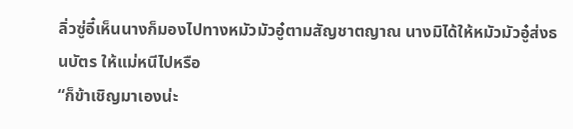ลิ่วซู่อี๋เห็นนางก็มองไปทางหมัวมัวอู๋ตามสัญชาตญาณ นางมิได้ให้หมัวมัวอู๋ส่งธนบัตร ให้แม่หนีไปหรือ
“ก็ข้าเชิญมาเองน่ะ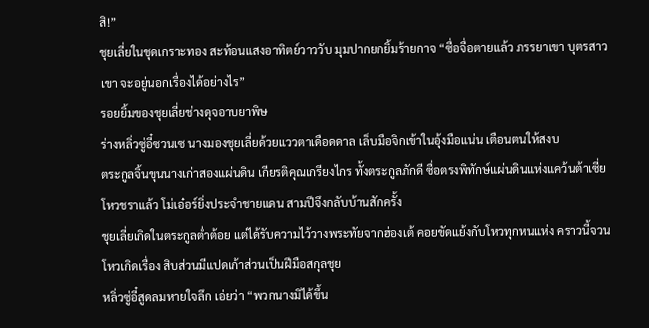สิ!”
ชุยเลี่ยในชุดเกราะทอง สะท้อนแสงอาทิตย์วาววับ มุมปากยกยิ้มร้ายกาจ “ซื่อจื่อตายแล้ว ภรรยาเขา บุตรสาวเขา จะอยู่นอกเรื่องได้อย่างไร”
รอยยิ้มของชุยเลี่ยช่างดุจอาบยาพิษ
ร่างหลิ่วซู่อี๋ซวนเซ นางมองชุยเลี่ยด้วยแววตาเดือดดาล เล็บมือจิกเข้าในอุ้งมือแน่น เตือนตนให้สงบ
ตระกูลจิ้นขุนนางเก่าสองแผ่นดิน เกียรติคุณเกรียงไกร ทั้งตระกูลภักดี ซื่อตรงพิทักษ์แผ่นดินแห่งแคว้นต้าเซี่ย โหวชราแล้ว โม่เอ๋อร์ยิ่งประจำชายแดน สามปีจึงกลับบ้านสักครั้ง
ชุยเลี่ยเกิดในตระกูลต่ำต้อย แต่ได้รับความไว้วางพระทัยจากฮ่องเต้ คอยขัดแย้งกับโหวทุกหนแห่ง คราวนี้จวนโหวเกิดเรื่อง สิบส่วนมีแปดเก้าส่วนเป็นฝีมือสกุลชุย
หลิ่วซู่อี๋สูดลมหายใจลึก เอ่ยว่า “พวกนางมิได้ขึ้น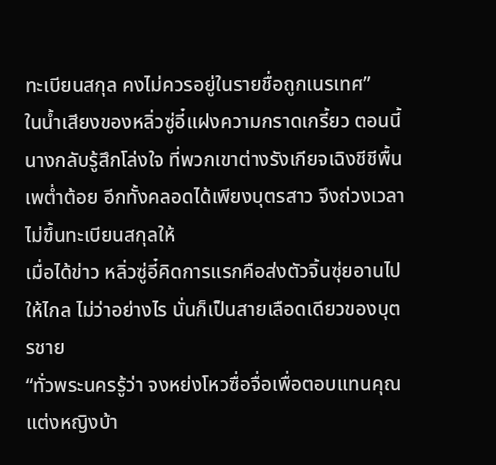ทะเบียนสกุล คงไม่ควรอยู่ในรายชื่อถูกเนรเทศ”
ในน้ำเสียงของหลิ่วซู่อี๋แฝงความกราดเกรี้ยว ตอนนี้นางกลับรู้สึกโล่งใจ ที่พวกเขาต่างรังเกียจเฉิงชีชีพื้นเพต่ำต้อย อีกทั้งคลอดได้เพียงบุตรสาว จึงถ่วงเวลาไม่ขึ้นทะเบียนสกุลให้
เมื่อได้ข่าว หลิ่วซู่อี๋คิดการแรกคือส่งตัวจิ้นซุ่ยอานไปให้ไกล ไม่ว่าอย่างไร นั่นก็เป็นสายเลือดเดียวของบุตรชาย
“ทั่วพระนครรู้ว่า จงหย่งโหวซื่อจื่อเพื่อตอบแทนคุณ แต่งหญิงบ้า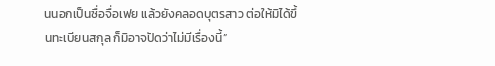นนอกเป็นซื่อจื่อเฟย แล้วยังคลอดบุตรสาว ต่อให้มิได้ขึ้นทะเบียนสกุล ก็มิอาจปัดว่าไม่มีเรื่องนี้”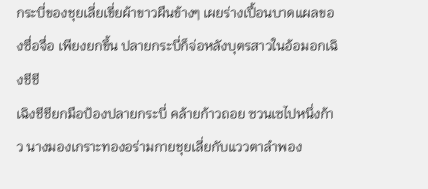กระบี่ของชุยเลี่ยเขี่ยผ้าขาวผืนข้างๆ เผยร่างเปื้อนบาดแผลของซื่อจื่อ เพียงยกขึ้น ปลายกระบี่ก็จ่อหลังบุตรสาวในอ้อมอกเฉิงชีชี
เฉิงชีชียกมือป้องปลายกระบี่ คล้ายก้าวถอย ซวนเซไปหนึ่งก้าว นางมองเกราะทองอร่ามกายชุยเลี่ยกับแววตาลำพอง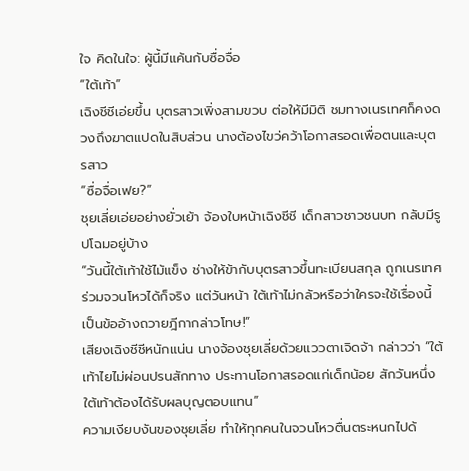ใจ คิดในใจ: ผู้นี้มีแค้นกับซื่อจื่อ
“ใต้เท้า”
เฉิงชีชีเอ่ยขึ้น บุตรสาวเพิ่งสามขวบ ต่อให้มีมิติ ชมทางเนรเทศก็คงดวงถึงฆาตแปดในสิบส่วน นางต้องไขว่คว้าโอกาสรอดเพื่อตนและบุตรสาว
“ซื่อจื่อเฟย?”
ชุยเลี่ยเอ่ยอย่างยั่วเย้า จ้องใบหน้าเฉิงชีชี เด็กสาวชาวชนบท กลับมีรูปโฉมอยู่บ้าง
“วันนี้ใต้เท้าใช้ไม้แข็ง ช่างให้ข้ากับบุตรสาวขึ้นทะเบียนสกุล ถูกเนรเทศร่วมจวนโหวได้ก็จริง แต่วันหน้า ใต้เท้าไม่กลัวหรือว่าใครจะใช้เรื่องนี้เป็นข้ออ้างถวายฎีกากล่าวโทษ!”
เสียงเฉิงชีชีหนักแน่น นางจ้องชุยเลี่ยด้วยแววตาเจิดจ้า กล่าวว่า “ใต้เท้าไยไม่ผ่อนปรนสักทาง ประทานโอกาสรอดแก่เด็กน้อย สักวันหนึ่ง ใต้เท้าต้องได้รับผลบุญตอบแทน”
ความเงียบงันของชุยเลี่ย ทำให้ทุกคนในจวนโหวตื่นตระหนกไปด้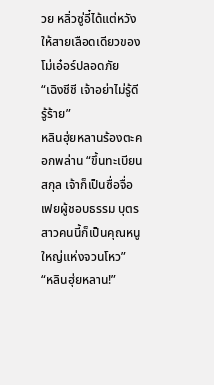วย หลิ่วซู่อี๋ได้แต่หวังให้สายเลือดเดียวของโม่เอ๋อร์ปลอดภัย
“เฉิงชีชี เจ้าอย่าไม่รู้ดีรู้ร้าย”
หลินฮุ่ยหลานร้องตะคอกพล่าน “ขึ้นทะเบียนสกุล เจ้าก็เป็นซื่อจื่อเฟยผู้ชอบธรรม บุตรสาวคนนี้ก็เป็นคุณหนูใหญ่แห่งจวนโหว”
“หลินฮุ่ยหลาน!”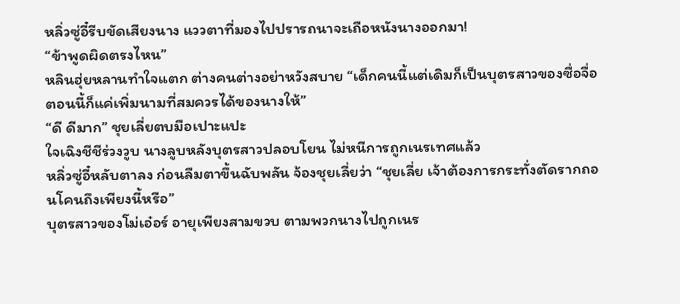หลิ่วซู่อี๋รีบขัดเสียงนาง แววตาที่มองไปปรารถนาจะเถือหนังนางออกมา!
“ข้าพูดผิดตรงไหน”
หลินฮุ่ยหลานทำใจแตก ต่างคนต่างอย่าหวังสบาย “เด็กคนนี้แต่เดิมก็เป็นบุตรสาวของซื่อจื่อ ตอนนี้ก็แค่เพิ่มนามที่สมควรได้ของนางให้”
“ดี ดีมาก” ชุยเลี่ยตบมือเปาะแปะ
ใจเฉิงชีชีร่วงวูบ นางลูบหลังบุตรสาวปลอบโยน ไม่หนีการถูกเนรเทศแล้ว
หลิ่วซู่อี๋หลับตาลง ก่อนลืมตาขึ้นฉับพลัน จ้องชุยเลี่ยว่า “ชุยเลี่ย เจ้าต้องการกระทั่งตัดรากถอนโคนถึงเพียงนี้หรือ”
บุตรสาวของโม่เอ๋อร์ อายุเพียงสามขวบ ตามพวกนางไปถูกเนร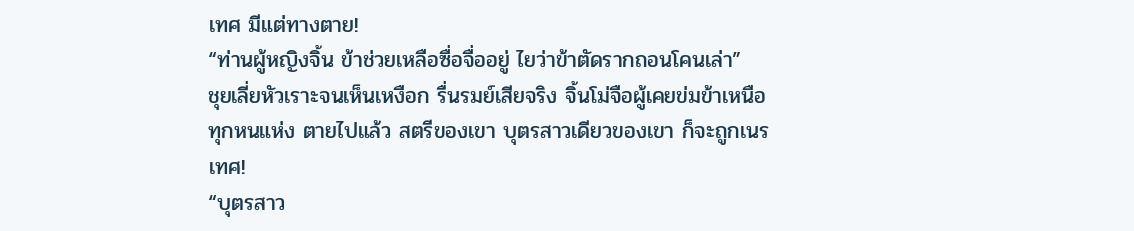เทศ มีแต่ทางตาย!
“ท่านผู้หญิงจิ้น ข้าช่วยเหลือซื่อจื่ออยู่ ไยว่าข้าตัดรากถอนโคนเล่า”
ชุยเลี่ยหัวเราะจนเห็นเหงือก รื่นรมย์เสียจริง จิ้นโม่จือผู้เคยข่มข้าเหนือทุกหนแห่ง ตายไปแล้ว สตรีของเขา บุตรสาวเดียวของเขา ก็จะถูกเนรเทศ!
“บุตรสาว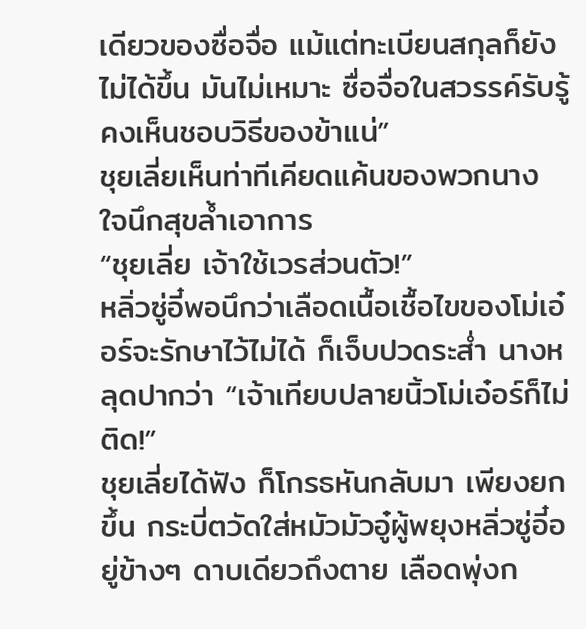เดียวของซื่อจื่อ แม้แต่ทะเบียนสกุลก็ยังไม่ได้ขึ้น มันไม่เหมาะ ซื่อจื่อในสวรรค์รับรู้ คงเห็นชอบวิธีของข้าแน่”
ชุยเลี่ยเห็นท่าทีเคียดแค้นของพวกนาง ใจนึกสุขล้ำเอาการ
“ชุยเลี่ย เจ้าใช้เวรส่วนตัว!”
หลิ่วซู่อี๋พอนึกว่าเลือดเนื้อเชื้อไขของโม่เอ๋อร์จะรักษาไว้ไม่ได้ ก็เจ็บปวดระส่ำ นางหลุดปากว่า “เจ้าเทียบปลายนิ้วโม่เอ๋อร์ก็ไม่ติด!”
ชุยเลี่ยได้ฟัง ก็โกรธหันกลับมา เพียงยกขึ้น กระบี่ตวัดใส่หมัวมัวอู๋ผู้พยุงหลิ่วซู่อี๋อยู่ข้างๆ ดาบเดียวถึงตาย เลือดพุ่งก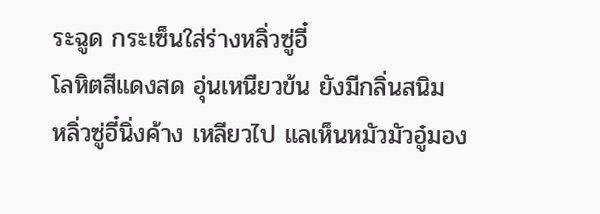ระฉูด กระเซ็นใส่ร่างหลิ่วซู่อี๋
โลหิตสีแดงสด อุ่นเหนียวข้น ยังมีกลิ่นสนิม
หลิ่วซู่อี๋นิ่งค้าง เหลียวไป แลเห็นหมัวมัวอู๋มอง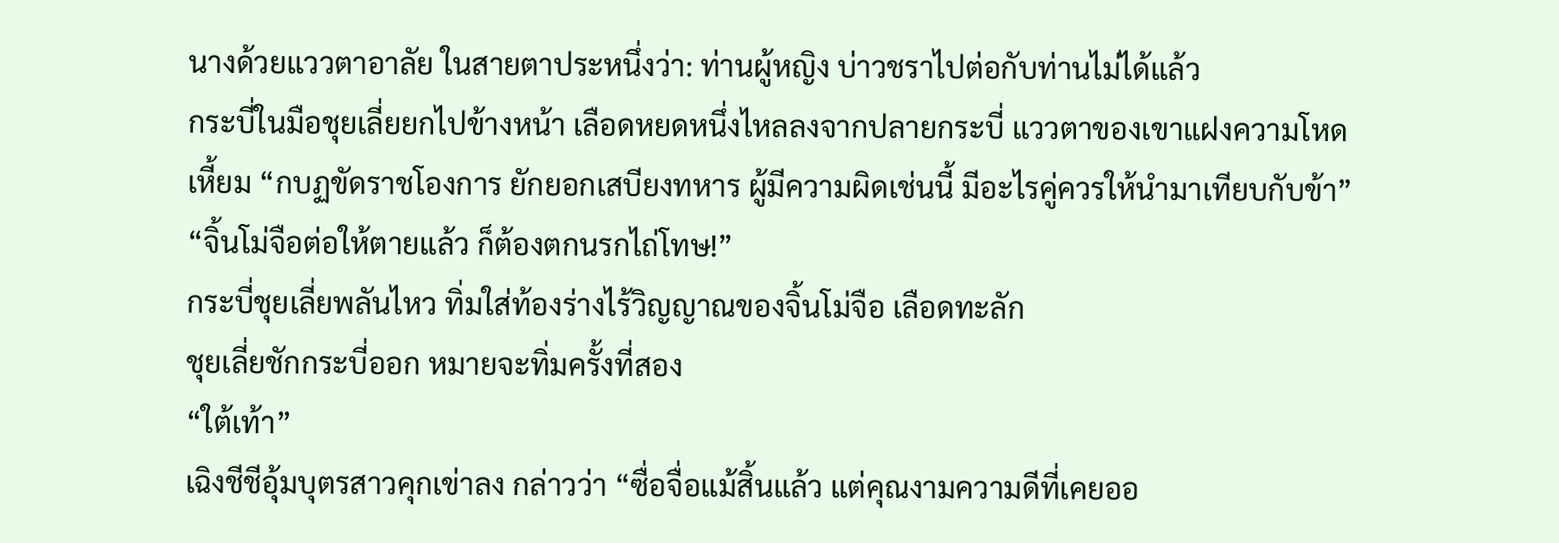นางด้วยแววตาอาลัย ในสายตาประหนึ่งว่า: ท่านผู้หญิง บ่าวชราไปต่อกับท่านไม่ได้แล้ว
กระบี่ในมือชุยเลี่ยยกไปข้างหน้า เลือดหยดหนึ่งไหลลงจากปลายกระบี่ แววตาของเขาแฝงความโหดเหี้ยม “กบฏขัดราชโองการ ยักยอกเสบียงทหาร ผู้มีความผิดเช่นนี้ มีอะไรคู่ควรให้นำมาเทียบกับข้า”
“จิ้นโม่จือต่อให้ตายแล้ว ก็ต้องตกนรกไถ่โทษ!”
กระบี่ชุยเลี่ยพลันไหว ทิ่มใส่ท้องร่างไร้วิญญาณของจิ้นโม่จือ เลือดทะลัก
ชุยเลี่ยชักกระบี่ออก หมายจะทิ่มครั้งที่สอง
“ใต้เท้า”
เฉิงชีชีอุ้มบุตรสาวคุกเข่าลง กล่าวว่า “ซื่อจื่อแม้สิ้นแล้ว แต่คุณงามความดีที่เคยออ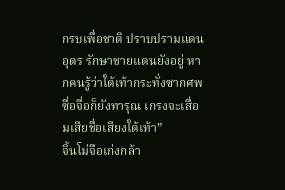กรบเพื่อชาติ ปราบปรามแดนอุดร รักษาชายแดนยังอยู่ หากคนรู้ว่าใต้เท้ากระทั่งซากศพซื่อจื่อก็ยังทารุณ เกรงจะเสื่อมเสียชื่อเสียงใต้เท้า”
จิ้นโม่จือเก่งกล้า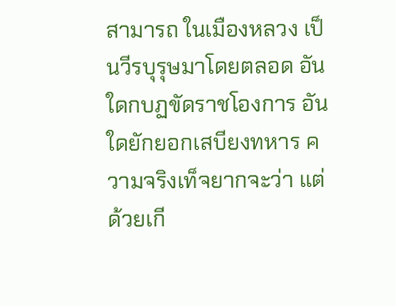สามารถ ในเมืองหลวง เป็นวีรบุรุษมาโดยตลอด อันใดกบฏขัดราชโองการ อันใดยักยอกเสบียงทหาร ความจริงเท็จยากจะว่า แต่ด้วยเกี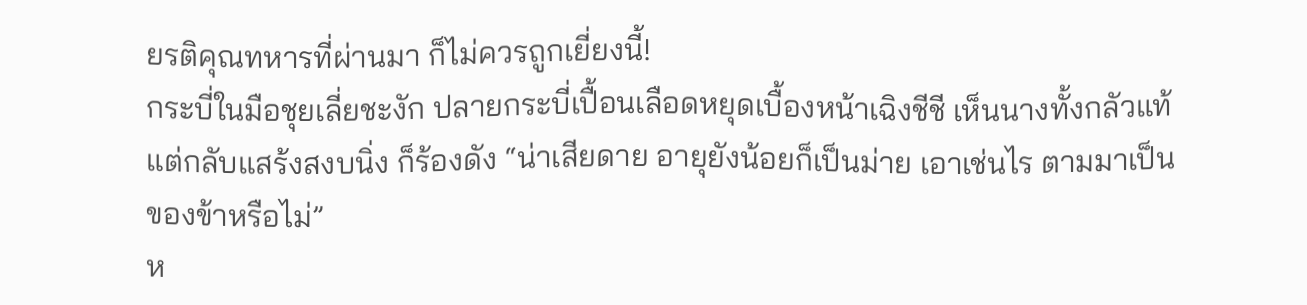ยรติคุณทหารที่ผ่านมา ก็ไม่ควรถูกเยี่ยงนี้!
กระบี่ในมือชุยเลี่ยชะงัก ปลายกระบี่เปื้อนเลือดหยุดเบื้องหน้าเฉิงชีชี เห็นนางทั้งกลัวแท้ แต่กลับแสร้งสงบนิ่ง ก็ร้องดัง “น่าเสียดาย อายุยังน้อยก็เป็นม่าย เอาเช่นไร ตามมาเป็นของข้าหรือไม่”
ห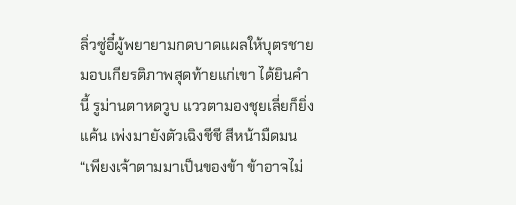ลิ่วซู่อี๋ผู้พยายามกดบาดแผลให้บุตรชาย มอบเกียรติภาพสุดท้ายแก่เขา ได้ยินคำนี้ รูม่านตาหดวูบ แววตามองชุยเลี่ยก็ยิ่งแค้น เพ่งมายังตัวเฉิงชีชี สีหน้ามืดมน
“เพียงเจ้าตามมาเป็นของข้า ข้าอาจไม่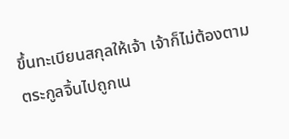ขึ้นทะเบียนสกุลให้เจ้า เจ้าก็ไม่ต้องตามตระกูลจิ้นไปถูกเน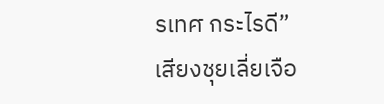รเทศ กระไรดี”
เสียงชุยเลี่ยเจือ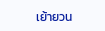เย้ายวน